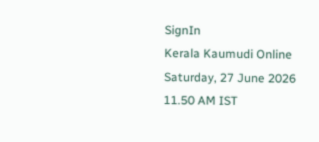SignIn
Kerala Kaumudi Online
Saturday, 27 June 2026 11.50 AM IST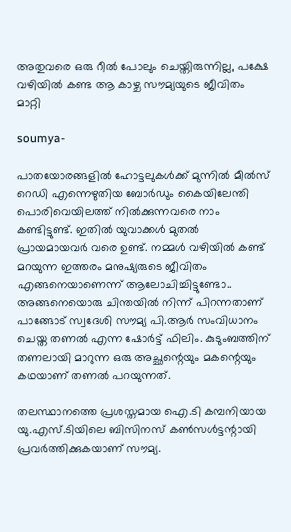അതുവരെ ഒരു റീൽ പോലും ചെയ്തിരുന്നില്ല, പക്ഷേ വഴിയിൽ കണ്ട ആ കാഴ്ച സൗമ്യയുടെ ജീവിതം മാറ്റി

soumya-

പാതയോരങ്ങളിൽ ഹോട്ടലുകൾക്ക് മുന്നിൽ മീൽസ് റെഡി എന്നെഴുതിയ ബോ‌ർഡും കൈയിലേന്തി പൊരിവെയിലത്ത് നിൽക്കുന്നവരെ നാം കണ്ടിട്ടുണ്ട്. ഇതിൽ യുവാക്കൾ മുതൽ പ്രായമായവർ വരെ ഉണ്ട്. നമ്മൾ വഴിയിൽ കണ്ട് മറയുന്ന ഇത്തരം മനുഷ്യരുടെ ജീവിതം എങ്ങനെയാണെന്ന് ആലോചിച്ചിട്ടുണ്ടോ.. അങ്ങനെയൊരു ചിന്തയിൽ നിന്ന് പിറന്നതാണ് പാങ്ങോട് സ്വദേശി സൗമ്യ പി.ആർ സംവിധാനം ചെയ്ത തണൽ എന്ന ഷോർട്ട് ഫിലിം. കുടുംബത്തിന് തണലായി മാറുന്ന ഒരു അച്ഛന്റെയും മകന്റെയും കഥയാണ് തണൽ പറയുന്നത്.

തലസ്ഥാനത്തെ പ്രശസ്തമായ ഐ.ടി കമ്പനിയായ യു.എസ്.ടിയിലെ ബിസിനസ് കൺസൾട്ടന്റായി പ്രവർത്തിക്കുകയാണ് സൗമ്യ.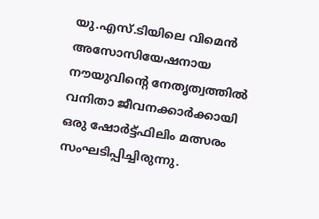യു.എസ്.ടിയിലെ വിമെൻ അസോസിയേഷനായ നൗയുവിന്റെ നേതൃത്വത്തിൽ വനിതാ ജീവനക്കാർക്കായി ഒരു ഷോർട്ട്ഫിലിം മത്സരം സംഘടിപ്പിച്ചിരുന്നു.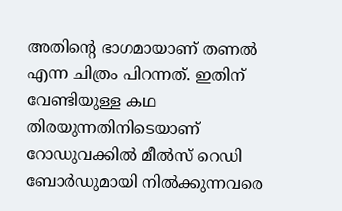അതിന്റെ ഭാഗമായാണ് തണൽ എന്ന ചിത്രം പിറന്നത്. ഇതിന് വേണ്ടിയുള്ള കഥ തിരയുന്നതിനിടെയാണ് റോഡുവക്കിൽ മീൽസ് റെഡി ബോർഡുമായി നിൽക്കുന്നവരെ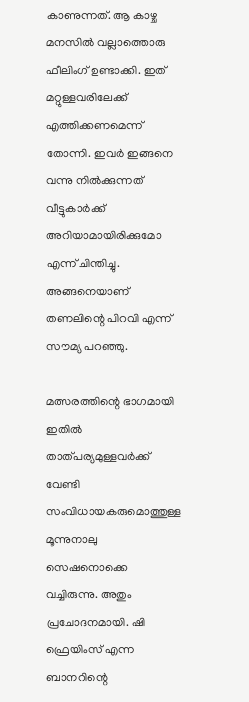കാണുന്നത്. ആ കാഴ്ച മനസിൽ വല്ലാത്തൊരു ഫീലിംഗ് ഉണ്ടാക്കി. ഇത് മറ്റുള്ളവരിലേക്ക് എത്തിക്കണമെന്ന് തോന്നി. ഇവർ ഇങ്ങനെ വന്നു നിൽക്കുന്നത് വീട്ടുകാർക്ക് അറിയാമായിരിക്കുമോ എന്ന് ചിന്തിച്ചു. അങ്ങനെയാണ് തണലിന്റെ പിറവി എന്ന് സൗമ്യ പറഞ്ഞു.

മത്സരത്തിന്റെ ഭാഗമായി ഇതിൽ താത്പര്യമുള്ളവർക്ക് വേണ്ടി സംവിധായകരുമൊത്തുള്ള മൂന്നുനാലു സെഷനൊക്കെ വച്ചിരുന്നു. അതും പ്രചോദനമായി. ഷി ഫ്രെയിംസ് എന്ന ബാനറിന്റെ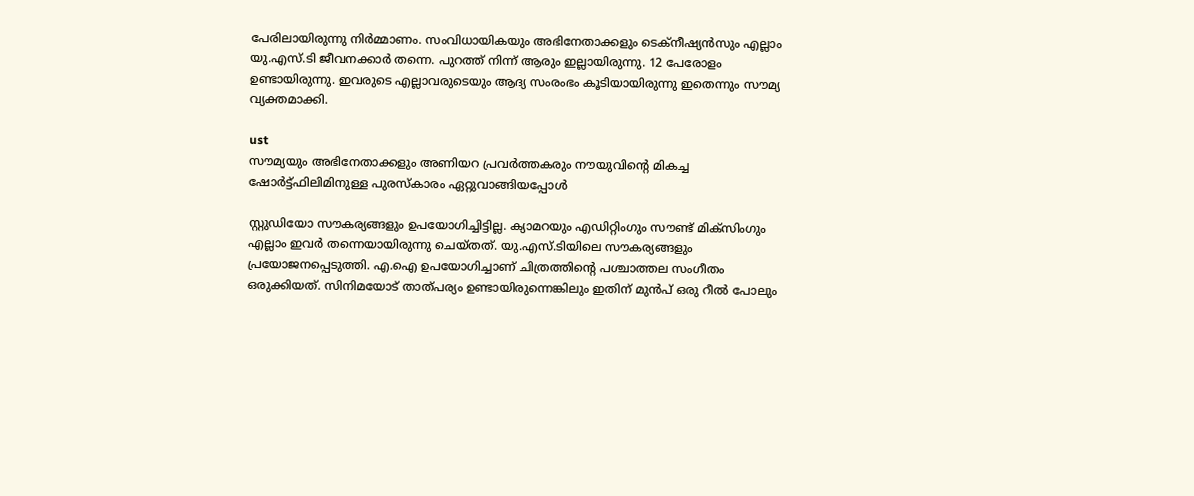പേരിലായിരുന്നു നിർമ്മാണം. സംവിധായികയും അഭിനേതാക്കളും ടെക്നീഷ്യൻസും എല്ലാം യു.എസ്.ടി ജീവനക്കാർ തന്നെ. പുറത്ത് നിന്ന് ആരും ഇല്ലായിരുന്നു. 12 പേരോളം ഉണ്ടായിരുന്നു. ഇവരുടെ എല്ലാവരുടെയും ആദ്യ സംരംഭം കൂടിയായിരുന്നു ഇതെന്നും സൗമ്യ വ്യക്തമാക്കി.

ust
സൗമ്യയും അഭിനേതാക്കളും അണിയറ പ്രവർത്തകരും നൗയുവിന്റെ മികച്ച ഷോർട്ട്ഫിലിമിനുള്ള പുരസ്കാരം ഏറ്റുവാങ്ങിയപ്പോൾ

സ്റ്റുഡിയോ സൗകര്യങ്ങളും ഉപയോഗിച്ചിട്ടില്ല. ക്യാമറയും എഡിറ്റിംഗും സൗണ്ട് മിക്സിംഗും എല്ലാം ഇവ‌ർ തന്നെയായിരുന്നു ചെയ്തത്. യു.എസ്.ടിയിലെ സൗകര്യങ്ങളും പ്രയോജനപ്പെടുത്തി. എ.ഐ ഉപയോഗിച്ചാണ് ചിത്രത്തിന്റെ പശ്ചാത്തല സംഗീതം ഒരുക്കിയത്. സിനിമയോട് താത്പര്യം ഉണ്ടായിരുന്നെങ്കിലും ഇതിന് മുൻപ് ഒരു റീൽ പോലും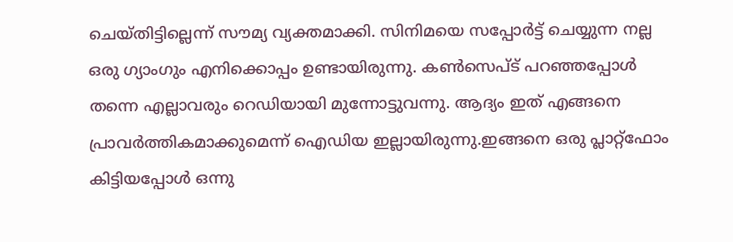ചെയ്തിട്ടില്ലെന്ന് സൗമ്യ വ്യക്തമാക്കി. സിനിമയെ സപ്പോർട്ട് ചെയ്യുന്ന നല്ല ഒരു ഗ്യാംഗും എനിക്കൊപ്പം ഉണ്ടായിരുന്നു. കൺസെപ്ട് പറഞ്ഞപ്പോൾ തന്നെ എല്ലാവരും റെഡിയായി മുന്നോട്ടുവന്നു. ആദ്യം ഇത് എങ്ങനെ പ്രാവർത്തികമാക്കുമെന്ന് ഐഡിയ ഇല്ലായിരുന്നു.ഇങ്ങനെ ഒരു പ്ലാറ്റ്‌ഫോം കിട്ടിയപ്പോൾ ഒന്നു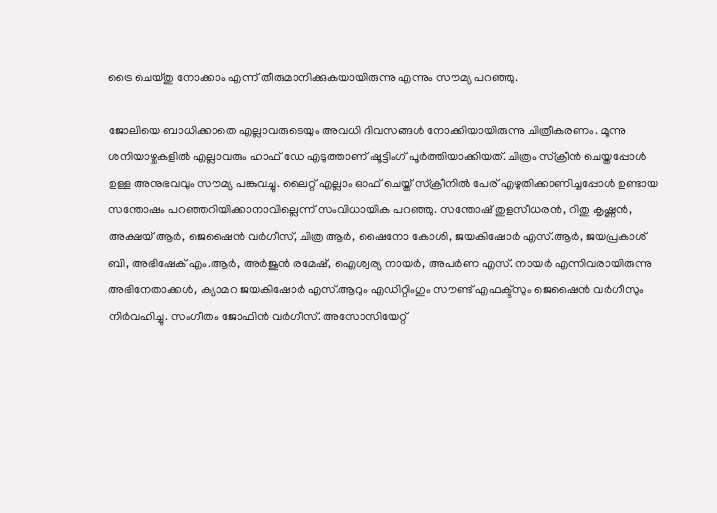ട്രൈ ചെയ്തു നോക്കാം എന്ന് തീരുമാനിക്കുകയായിരുന്നു എന്നും സൗമ്യ പറഞ്ഞു.

ജോലിയെ ബാധിക്കാതെ എല്ലാവരുടെയും അവധി ദിവസങ്ങൾ നോക്കിയായിരുന്നു ചിത്രീകരണം. മൂന്നു ശനിയാഴ്ചകളിൽ എല്ലാവരും ഹാഫ് ഡേ എടുത്താണ് ഷൂട്ടിംഗ് പൂർത്തിയാക്കിയത്. ചിത്രം സ്ക്രീൻ ചെയ്തപ്പോൾ ഉള്ള അനുഭവവും സൗമ്യ പങ്കുവച്ചു. ലൈറ്റ് എല്ലാം ഓഫ് ചെയ്ത് സ്ക്രീനിൽ പേര് എഴുതിക്കാണിച്ചപ്പോൾ ഉണ്ടായ സന്തോഷം പറഞ്ഞറിയിക്കാനാവില്ലെന്ന് സംവിധായിക പറഞ്ഞു. സന്തോഷ് തുളസീധരൻ, റിതു കൃഷ്ണൻ, അക്ഷയ് ആർ, ജെഷൈൻ വർഗീസ്, ചിത്ര ആർ, ഷൈനോ കോശി, ജയകിഷോർ എസ്.ആർ, ജയപ്രകാശ് ബി, അഭിഷേക് എം.ആർ, അർജുൻ രമേഷ്, ഐശ്വര്യ നായർ, അപർണ എസ്. നായർ എന്നിവരായിരുന്നു അഭിനേതാക്കൾ, ക്യാമറ ജയകിഷോർ എസ്.ആറും എഡിറ്റിംഗും സൗണ്ട് എഫക്ട്സും ജെഷൈൻ വർഗീസും നിർവഹിച്ചു. സംഗീതം ജോഫിൻ വർഗീസ്. അസോസിയേറ്റ്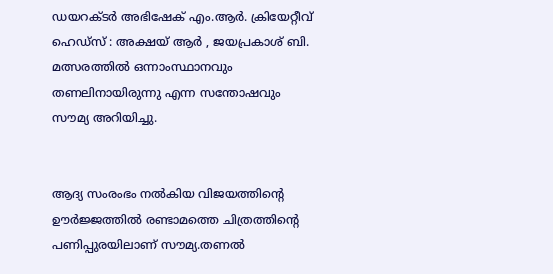ഡയറക്ടർ അഭിഷേക് എം.ആർ. ക്രിയേറ്റീവ് ഹെഡ്സ് : അക്ഷയ് ആർ , ജയപ്രകാശ് ബി. മത്സരത്തിൽ ഒന്നാംസ്ഥാനവും തണലിനായിരുന്നു എന്ന സന്തോഷവും സൗമ്യ അറിയിച്ചു.


ആദ്യ സംരംഭം നൽകിയ വിജയത്തിന്റെ ഊർജ്ജത്തിൽ രണ്ടാമത്തെ ചിത്രത്തിന്റെ പണിപ്പുരയിലാണ് സൗമ്യ.തണൽ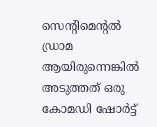സെന്റിമെന്റൽ ഡ്രാമ ആയിരുന്നെങ്കിൽ അടുത്തത് ഒരു കോമഡി ഷോർട്ട്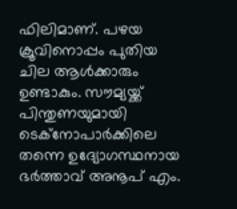ഫിലിമാണ്. പഴയ ക്രൂവിനൊപ്പം പുതിയ ചില ആൾക്കാരും ഉണ്ടാകും. സൗമ്യയ്ക്ക് പിന്തുണയുമായി ടെക്നോപാർക്കിലെ തന്നെ ഉദ്യോഗസ്ഥനായ ഭർത്താവ് അനൂപ് എം.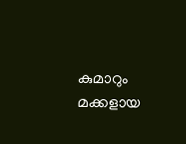കുമാറും മക്കളായ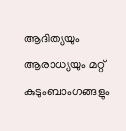ആദിത്യയും ആരാധ്യയും മറ്റ് കുടുംബാംഗങ്ങളും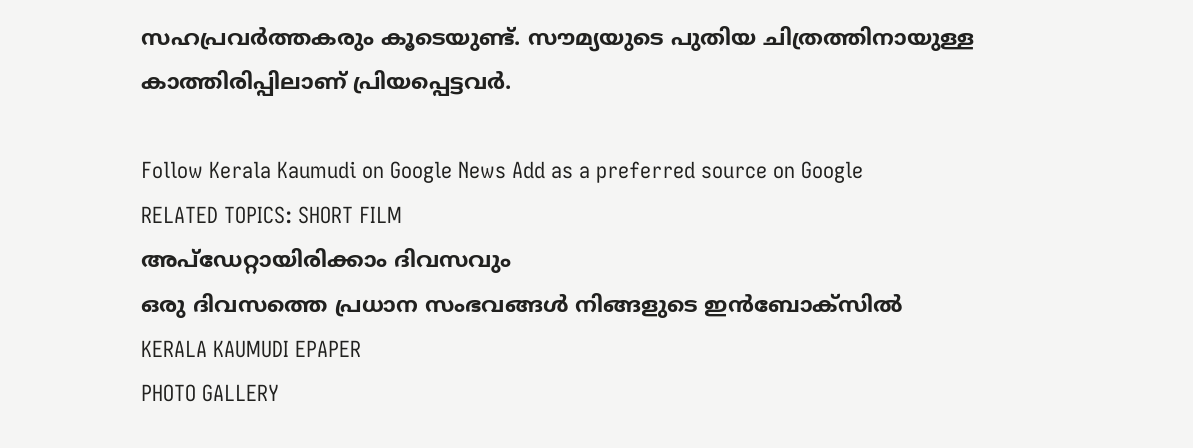സഹപ്രവർത്തകരും കൂടെയുണ്ട്. സൗമ്യയുടെ പുതിയ ചിത്രത്തിനായുള്ള കാത്തിരിപ്പിലാണ് പ്രിയപ്പെട്ടവർ.

Follow Kerala Kaumudi on Google News Add as a preferred source on Google
RELATED TOPICS: SHORT FILM
അപ്ഡേറ്റായിരിക്കാം ദിവസവും
ഒരു ദിവസത്തെ പ്രധാന സംഭവങ്ങൾ നിങ്ങളുടെ ഇൻബോക്സിൽ
KERALA KAUMUDI EPAPER
PHOTO GALLERY